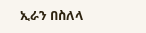ኢራን በስለላ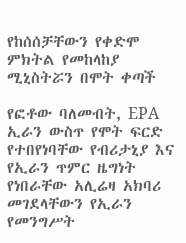የከሰሰቻቸውን የቀድሞ ምክትል የመከላከያ ሚኒስትሯን በሞት ቀጣች

የፎቶው ባለመብት, EPA
ኢራን ውስጥ የሞት ፍርድ የተበየነባቸው የብሪታኒያ እና የኢራን ጥምር ዜግነት የነበራቸው አሊሬዛ አክባሪ መገደላቸውን የኢራን የመንግሥት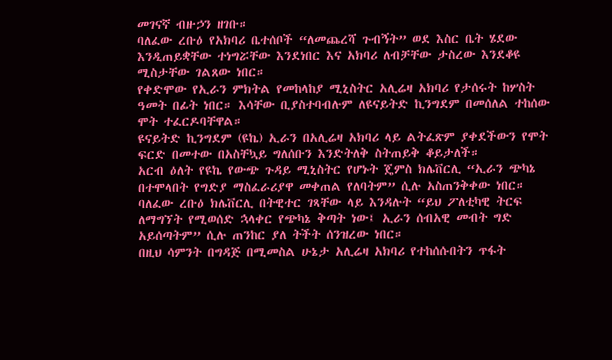መገናኛ ብዙኃን ዘገቡ።
ባለፈው ረቡዕ የአክባሪ ቤተሰቦች “ለመጨረሻ ጉብኝት” ወደ እስር ቤት ሄደው እንዲጠይቋቸው ተነግሯቸው እንደነበር እና አክባሪ ለብቻቸው ታስረው እንደቆዩ ሚስታቸው ገልጸው ነበር።
የቀድሞው የኢራን ምክትል የመከላከያ ሚኒስትር አሊሬዛ አክባሪ የታሰሩት ከሦስት ዓመት በፊት ነበር። እሳቸው ቢያስተባብሉም ለዩናይትድ ኪንግደም በመሰለል ተከሰው ሞት ተፈርዶባቸዋል።
ዩናይትድ ኪንግደም (ዩኬ) ኢራን በአሊሬዛ አክባሪ ላይ ልትፈጽም ያቀደችውን የሞት ፍርድ በመተው በአስቸኳይ ግለሰቡን እንድትለቅ ስትጠይቅ ቆይታለች።
አርብ ዕለት የዩኬ የውጭ ጉዳይ ሚኒስትር የሆኑት ጄምስ ክሌቨርሊ “ኢራን ጭካኔ በተሞላበት የግድያ ማስፈራሪያዋ መቀጠል የለባትም” ሲሉ አስጠንቅቀው ነበር።
ባለፈው ረቡዕ ክሌቨርሊ በትዊተር ገጻቸው ላይ እንዳሉት “ይህ ፖለቲካዊ ትርፍ ለማግኘት የሚወሰድ ኋላቀር የጭካኔ ቅጣት ነው፤ ኢራን ሰብአዊ መብት ግድ አይሰጣትም” ሲሉ ጠንከር ያለ ትችት ሰንዝረው ነበር።
በዚህ ሳምንት በግዳጅ በሚመስል ሁኔታ አሊሬዛ አክባሪ የተከሰሱበትን ጥፋት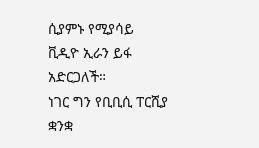ሲያምኑ የሚያሳይ ቪዲዮ ኢራን ይፋ አድርጋለች።
ነገር ግን የቢቢሲ ፐርሺያ ቋንቋ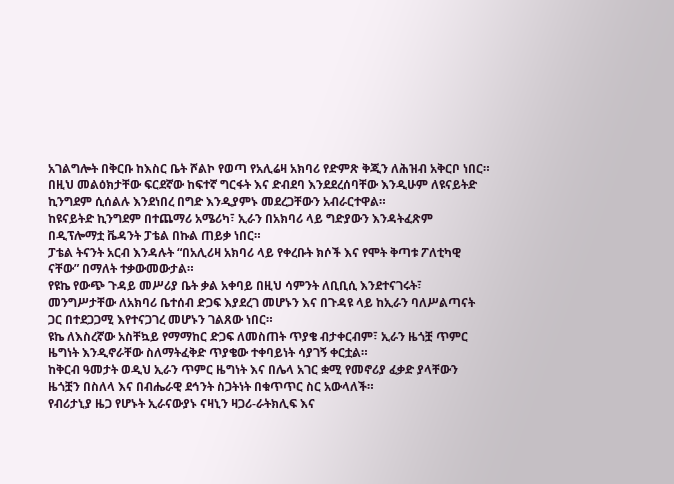አገልግሎት በቅርቡ ከእስር ቤት ሾልኮ የወጣ የአሊሬዛ አክባሪ የድምጽ ቅጂን ለሕዝብ አቅርቦ ነበር።
በዚህ መልዕክታቸው ፍርደኛው ከፍተኛ ግርፋት እና ድብደባ እንደደረሰባቸው እንዲሁም ለዩናይትድ ኪንግደም ሲሰልሉ እንደነበረ በግድ እንዲያምኑ መደረጋቸውን አብራርተዋል።
ከዩናይትድ ኪንግደም በተጨማሪ አሜሪካ፣ ኢራን በአክባሪ ላይ ግድያውን እንዳትፈጽም በዲፕሎማቷ ቬዳንት ፓቴል በኩል ጠይቃ ነበር።
ፓቴል ትናንት አርብ እንዳሉት “በአሊሪዛ አክባሪ ላይ የቀረቡት ክሶች እና የሞት ቅጣቱ ፖለቲካዊ ናቸው” በማለት ተቃውመውታል።
የዩኬ የውጭ ጉዳይ መሥሪያ ቤት ቃል አቀባይ በዚህ ሳምንት ለቢቢሲ እንደተናገሩት፣ መንግሥታቸው ለአክባሪ ቤተሰብ ድጋፍ እያደረገ መሆኑን እና በጉዳዩ ላይ ከኢራን ባለሥልጣናት ጋር በተደጋጋሚ እየተናጋገረ መሆኑን ገልጸው ነበር።
ዩኬ ለእስረኛው አስቸኳይ የማማከር ድጋፍ ለመስጠት ጥያቄ ብታቀርብም፣ ኢራን ዜጎቿ ጥምር ዜግነት እንዲኖራቸው ስለማትፈቅድ ጥያቄው ተቀባይነት ሳያገኝ ቀርቷል።
ከቅርብ ዓመታት ወዲህ ኢራን ጥምር ዜግነት እና በሌላ አገር ቋሚ የመኖሪያ ፈቃድ ያላቸውን ዜጎቿን በስለላ እና በብሔራዊ ደኅንት ስጋትነት በቁጥጥር ስር አውላለች።
የብሪታኒያ ዜጋ የሆኑት ኢራናውያኑ ናዛኒን ዛጋሪ-ራትክሊፍ እና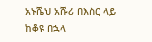አኑሼህ አሹሪ በእስር ላይ ከቆዩ በኋላ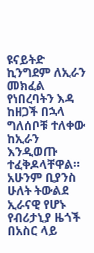ዩናይትድ ኪንግደም ለኢራን መክፈል የነበረባትን እዳ ከዘጋች በኋላ ግለሰቦቹ ተለቀው ከኢራን እንዲወጡ ተፈቅዶላቸዋል።
አሁንም ቢያንስ ሁለት ትውልደ ኢራናዊ የሆኑ የብሪታኒያ ዜጎች በአስር ላይ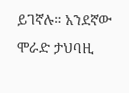ይገኛሉ። አንደኛው ሞራድ ታህባዚ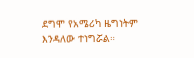ደግሞ የአሜሪካ ዜግነትም እንዳለው ተነግሯል።